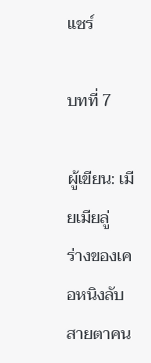แชร์

บทที่ 7

ผู้เขียน: เมียเมียลู่
ร่างของเคอหนิงลับสายตาคน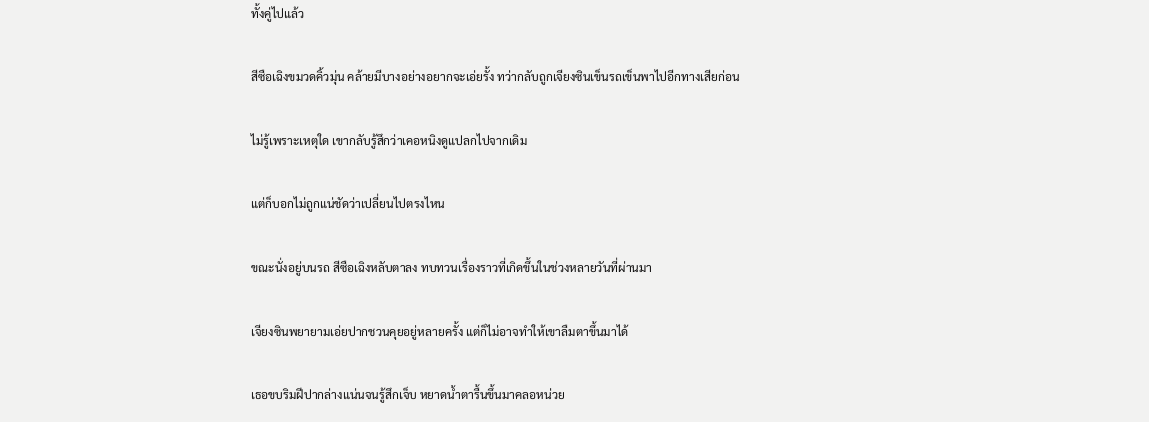ทั้งคู่ไปแล้ว

สีซือเฉิงขมวดคิ้วมุ่น คล้ายมีบางอย่างอยากจะเอ่ยรั้ง ทว่ากลับถูกเจียงซินเข็นรถเข็นพาไปอีกทางเสียก่อน

ไม่รู้เพราะเหตุใด เขากลับรู้สึกว่าเคอหนิงดูแปลกไปจากเดิม

แต่ก็บอกไม่ถูกแน่ชัดว่าเปลี่ยนไปตรงไหน

ขณะนั่งอยู่บนรถ สีซือเฉิงหลับตาลง ทบทวนเรื่องราวที่เกิดขึ้นในช่วงหลายวันที่ผ่านมา

เจียงซินพยายามเอ่ยปากชวนคุยอยู่หลายครั้ง แต่ก็ไม่อาจทำให้เขาลืมตาขึ้นมาได้

เธอขบริมฝีปากล่างแน่นจนรู้สึกเจ็บ หยาดน้ำตารื้นขึ้นมาคลอหน่วย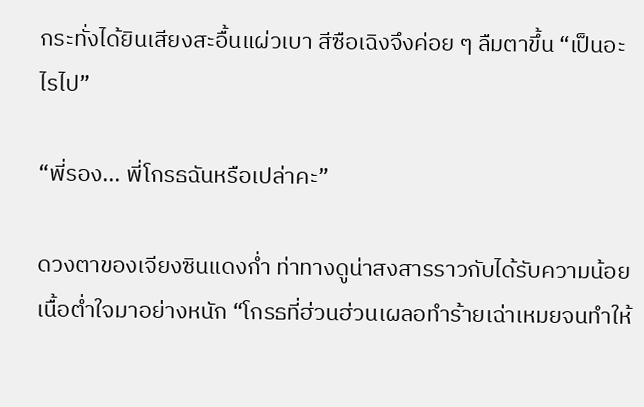กระทั่งได้ยินเสียงสะอื้นแผ่วเบา สีซือเฉิงจึงค่อย ๆ ลืมตาขึ้น “เป็นอะไรไป”

“พี่รอง... พี่โกรธฉันหรือเปล่าคะ”

ดวงตาของเจียงซินแดงก่ำ ท่าทางดูน่าสงสารราวกับได้รับความน้อยเนื้อต่ำใจมาอย่างหนัก “โกรธที่ฮ่วนฮ่วนเผลอทำร้ายเฉ่าเหมยจนทำให้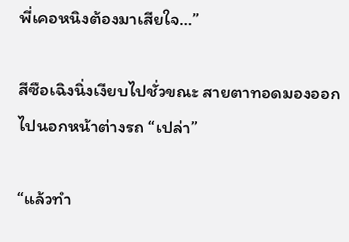พี่เคอหนิงต้องมาเสียใจ…”

สีซือเฉิงนิ่งเงียบไปชั่วขณะ สายตาทอดมองออกไปนอกหน้าต่างรถ “เปล่า”

“แล้วทำ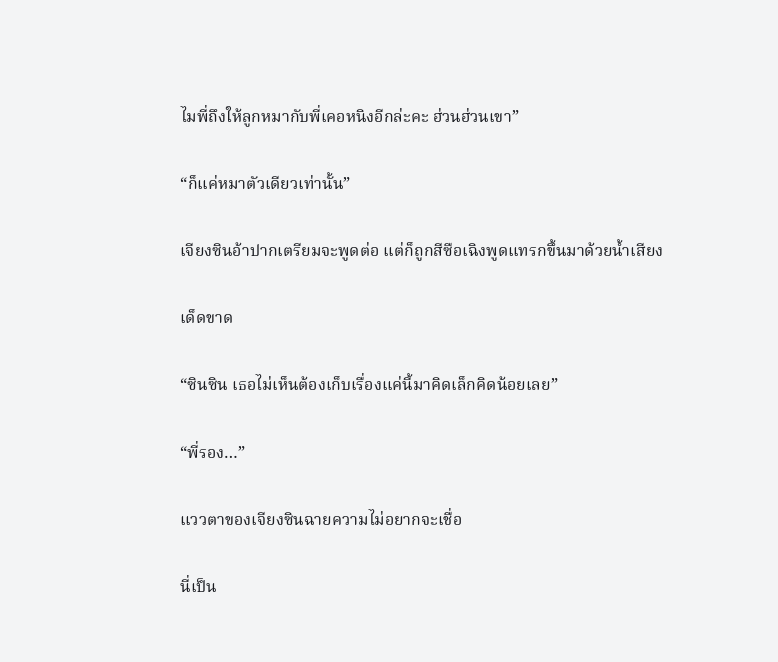ไมพี่ถึงให้ลูกหมากับพี่เคอหนิงอีกล่ะคะ ฮ่วนฮ่วนเขา”

“ก็แค่หมาตัวเดียวเท่านั้น”

เจียงซินอ้าปากเตรียมจะพูดต่อ แต่ก็ถูกสีซือเฉิงพูดแทรกขึ้นมาด้วยน้ำเสียง

เด็ดขาด

“ซินซิน เธอไม่เห็นต้องเก็บเรื่องแค่นี้มาคิดเล็กคิดน้อยเลย”

“พี่รอง…”

แววตาของเจียงซินฉายความไม่อยากจะเชื่อ

นี่เป็น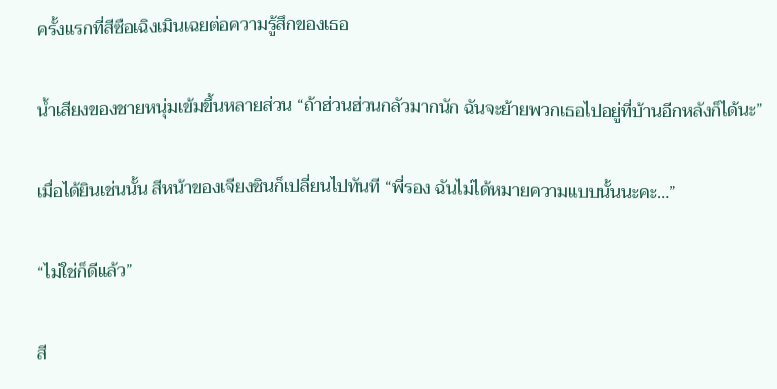ครั้งแรกที่สีซือเฉิงเมินเฉยต่อความรู้สึกของเธอ

น้ำเสียงของชายหนุ่มเข้มขึ้นหลายส่วน “ถ้าฮ่วนฮ่วนกลัวมากนัก ฉันจะย้ายพวกเธอไปอยู่ที่บ้านอีกหลังก็ได้นะ”

เมื่อได้ยินเช่นนั้น สีหน้าของเจียงซินก็เปลี่ยนไปทันที “พี่รอง ฉันไม่ได้หมายความแบบนั้นนะคะ…”

“ไม่ใช่ก็ดีแล้ว”

สี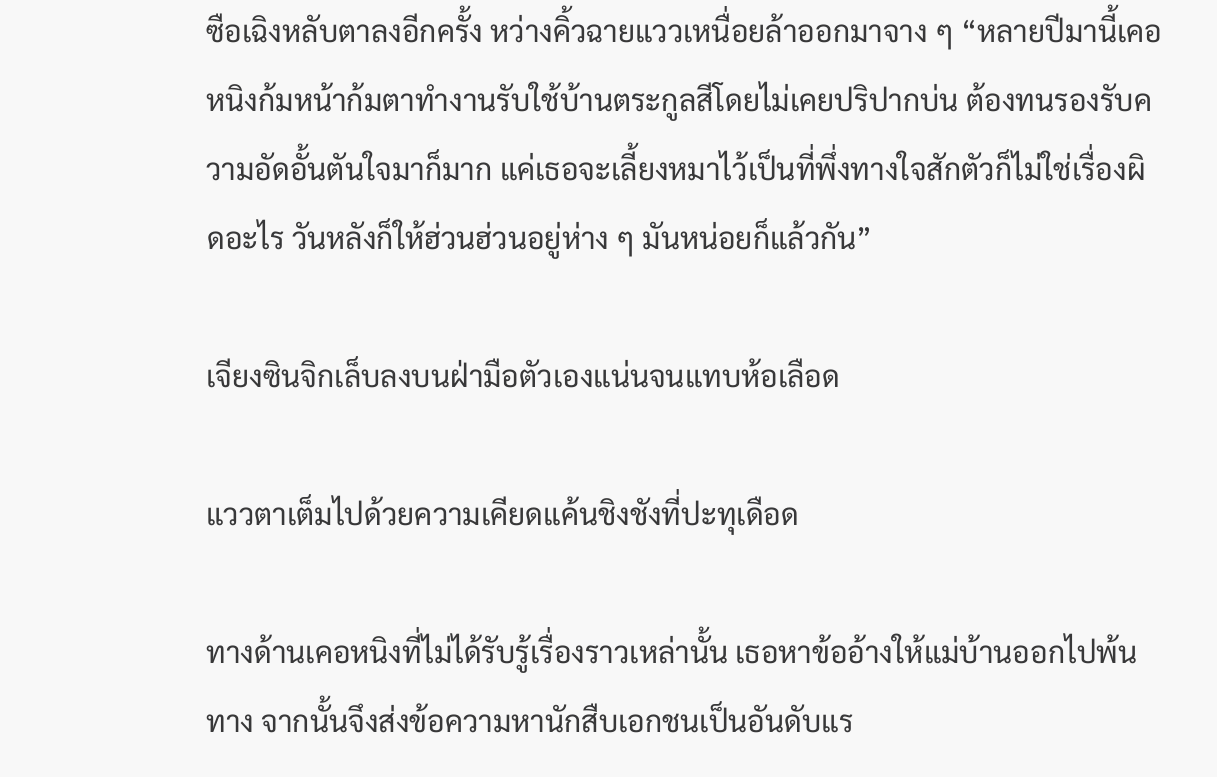ซือเฉิงหลับตาลงอีกครั้ง หว่างคิ้วฉายแววเหนื่อยล้าออกมาจาง ๆ “หลายปีมานี้เคอหนิงก้มหน้าก้มตาทำงานรับใช้บ้านตระกูลสีโดยไม่เคยปริปากบ่น ต้องทนรองรับความอัดอั้นตันใจมาก็มาก แค่เธอจะเลี้ยงหมาไว้เป็นที่พึ่งทางใจสักตัวก็ไม่ใช่เรื่องผิดอะไร วันหลังก็ให้ฮ่วนฮ่วนอยู่ห่าง ๆ มันหน่อยก็แล้วกัน”

เจียงซินจิกเล็บลงบนฝ่ามือตัวเองแน่นจนแทบห้อเลือด

แววตาเต็มไปด้วยความเคียดแค้นชิงชังที่ปะทุเดือด

ทางด้านเคอหนิงที่ไม่ได้รับรู้เรื่องราวเหล่านั้น เธอหาข้ออ้างให้แม่บ้านออกไปพ้นทาง จากนั้นจึงส่งข้อความหานักสืบเอกชนเป็นอันดับแร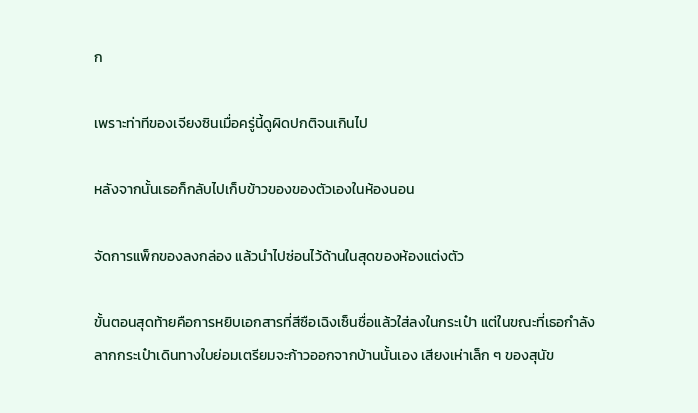ก

เพราะท่าทีของเจียงซินเมื่อครู่นี้ดูผิดปกติจนเกินไป

หลังจากนั้นเธอก็กลับไปเก็บข้าวของของตัวเองในห้องนอน

จัดการแพ็กของลงกล่อง แล้วนำไปซ่อนไว้ด้านในสุดของห้องแต่งตัว

ขั้นตอนสุดท้ายคือการหยิบเอกสารที่สีซือเฉิงเซ็นชื่อแล้วใส่ลงในกระเป๋า แต่ในขณะที่เธอกำลังลากกระเป๋าเดินทางใบย่อมเตรียมจะก้าวออกจากบ้านนั้นเอง เสียงเห่าเล็ก ๆ ของสุนัข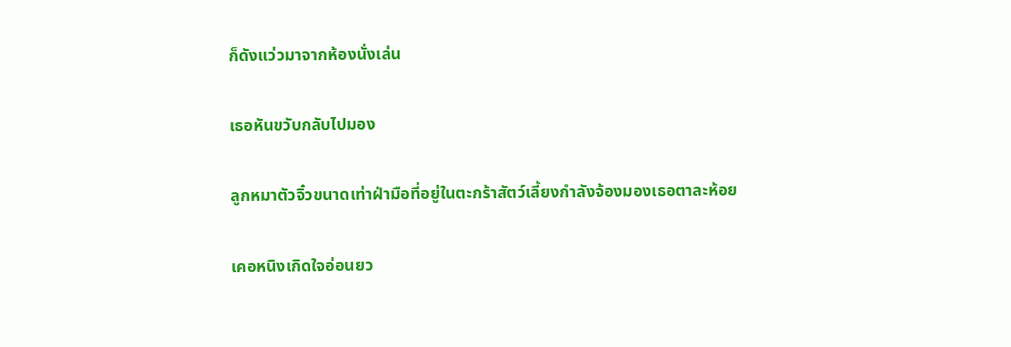ก็ดังแว่วมาจากห้องนั่งเล่น

เธอหันขวับกลับไปมอง

ลูกหมาตัวจิ๋วขนาดเท่าฝ่ามือที่อยู่ในตะกร้าสัตว์เลี้ยงกำลังจ้องมองเธอตาละห้อย

เคอหนิงเกิดใจอ่อนยว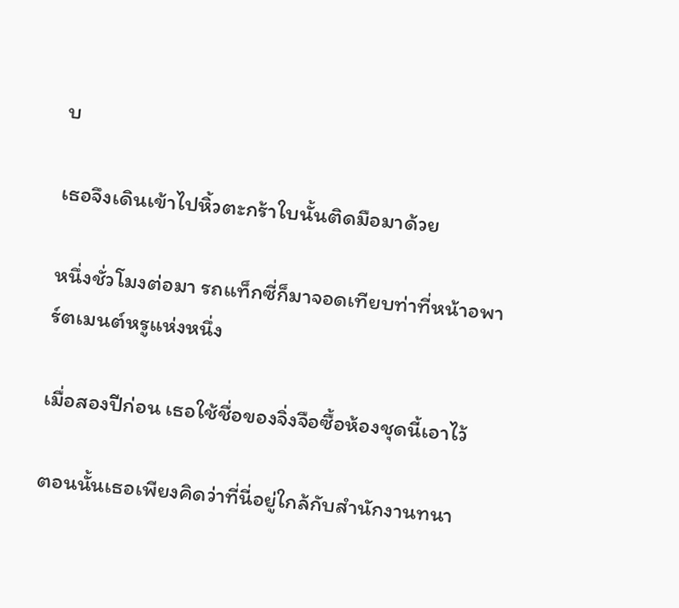บ

เธอจึงเดินเข้าไปหิ้วตะกร้าใบนั้นติดมือมาด้วย

หนึ่งชั่วโมงต่อมา รถแท็กซี่ก็มาจอดเทียบท่าที่หน้าอพาร์ตเมนต์หรูแห่งหนึ่ง

เมื่อสองปีก่อน เธอใช้ชื่อของจิ่งจือซื้อห้องชุดนี้เอาไว้

ตอนนั้นเธอเพียงคิดว่าที่นี่อยู่ใกล้กับสำนักงานทนา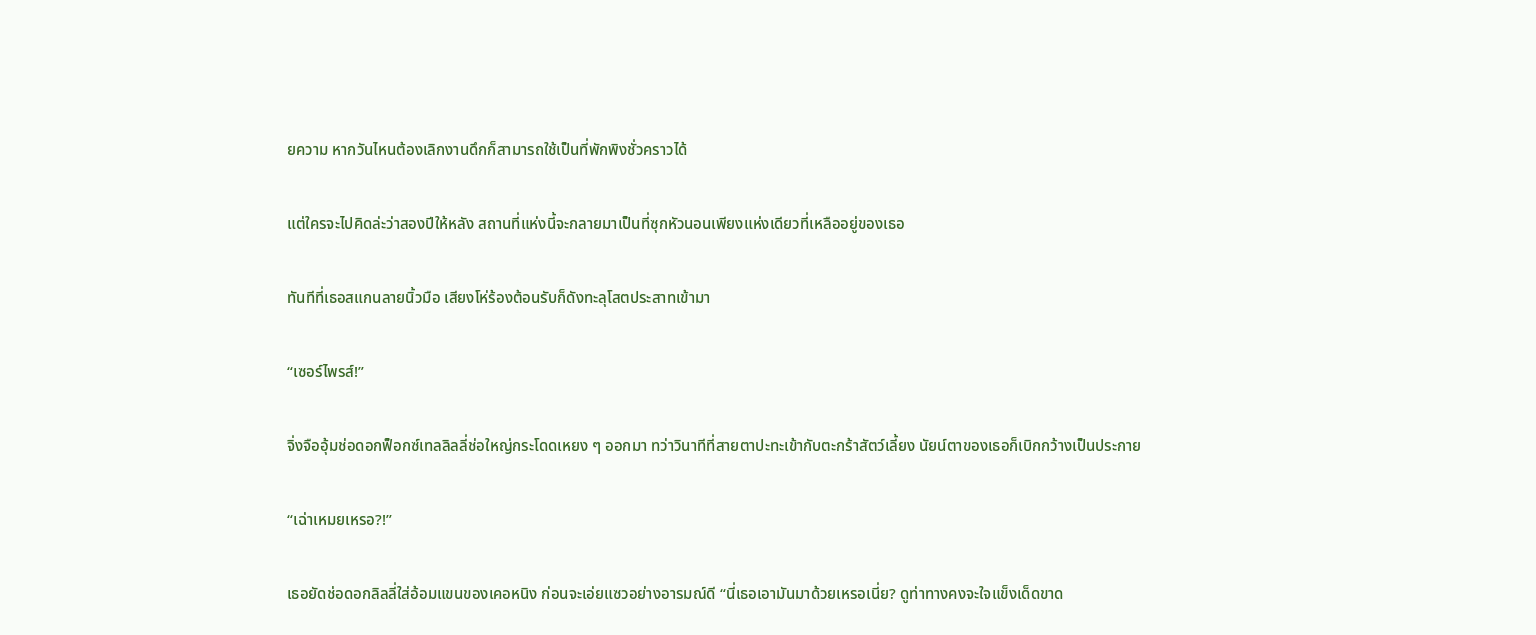ยความ หากวันไหนต้องเลิกงานดึกก็สามารถใช้เป็นที่พักพิงชั่วคราวได้

แต่ใครจะไปคิดล่ะว่าสองปีให้หลัง สถานที่แห่งนี้จะกลายมาเป็นที่ซุกหัวนอนเพียงแห่งเดียวที่เหลืออยู่ของเธอ

ทันทีที่เธอสแกนลายนิ้วมือ เสียงโห่ร้องต้อนรับก็ดังทะลุโสตประสาทเข้ามา

“เซอร์ไพรส์!”

จิ่งจืออุ้มช่อดอกฟ็อกซ์เทลลิลลี่ช่อใหญ่กระโดดเหยง ๆ ออกมา ทว่าวินาทีที่สายตาปะทะเข้ากับตะกร้าสัตว์เลี้ยง นัยน์ตาของเธอก็เบิกกว้างเป็นประกาย

“เฉ่าเหมยเหรอ?!”

เธอยัดช่อดอกลิลลี่ใส่อ้อมแขนของเคอหนิง ก่อนจะเอ่ยแซวอย่างอารมณ์ดี “นี่เธอเอามันมาด้วยเหรอเนี่ย? ดูท่าทางคงจะใจแข็งเด็ดขาด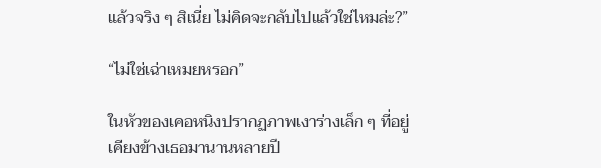แล้วจริง ๆ สิเนี่ย ไม่คิดจะกลับไปแล้วใช่ไหมล่ะ?”

“ไม่ใช่เฉ่าเหมยหรอก”

ในหัวของเคอหนิงปรากฏภาพเงาร่างเล็ก ๆ ที่อยู่เคียงข้างเธอมานานหลายปี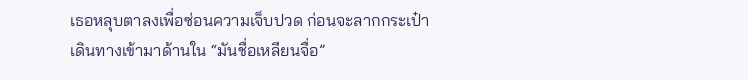เธอหลุบตาลงเพื่อซ่อนความเจ็บปวด ก่อนจะลากกระเป๋าเดินทางเข้ามาด้านใน “มันชื่อเหลียนจื่อ”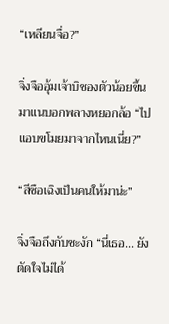“เหลียนจื่อ?”

จิ่งจืออุ้มเจ้าบิชองตัวน้อยขึ้นมาแนบอกพลางหยอกล้อ “ไปแอบขโมยมาจากไหนเนี่ย?”

“สีซือเฉิงเป็นคนให้มาน่ะ”

จิ่งจือถึงกับชะงัก “นี่เธอ... ยังตัดใจไม่ได้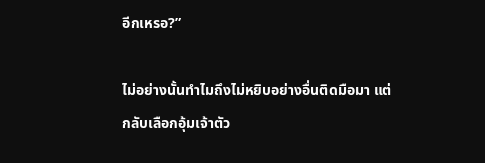อีกเหรอ?”

ไม่อย่างนั้นทำไมถึงไม่หยิบอย่างอื่นติดมือมา แต่กลับเลือกอุ้มเจ้าตัว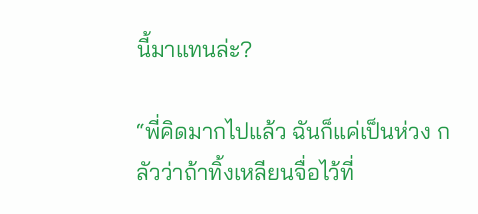นี้มาแทนล่ะ?

“พี่คิดมากไปแล้ว ฉันก็แค่เป็นห่วง กลัวว่าถ้าทิ้งเหลียนจื่อไว้ที่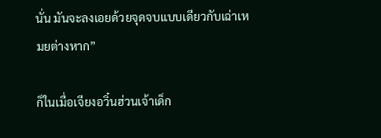นั่น มันจะลงเอยด้วยจุดจบแบบเดียวกับเฉ่าเหมยต่างหาก”

ก็ในเมื่อเจียงอวิ๋นฮ่วนเจ้าเด็ก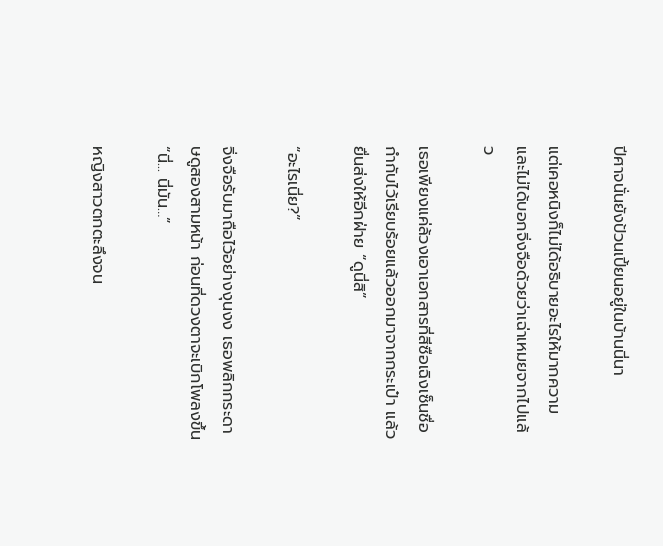ปีศาจนั่นยังป้วนเปี้ยนอยู่ในบ้านนี่นา

แต่เคอหนิงก็ไม่ได้อธิบายอะไรให้มากความ และไม่ได้บอกจิ่งจือด้วยว่าเฉ่าเหมยจากไปแล้ว

เธอเพียงแค่ล้วงเอาเอกสารที่สีซือเฉิงเซ็นชื่อกำกับไว้เรียบร้อยแล้วออกมาจากกระเป๋า แล้วยื่นส่งให้อีกฝ่าย “ดูนี่สิ”

“อะไรเนี่ย?”

จิ่งจือรับมาถือไว้อย่างงุนงง เธอพลิกกระดาษดูสองสามหน้า ก่อนที่ดวงตาจะเบิกโพลงขึ้น “นี่... นี่มัน…”

หญิงสาวตกตะลึงจน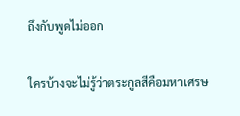ถึงกับพูดไม่ออก

ใครบ้างจะไม่รู้ว่าตระกูลสีคือมหาเศรษ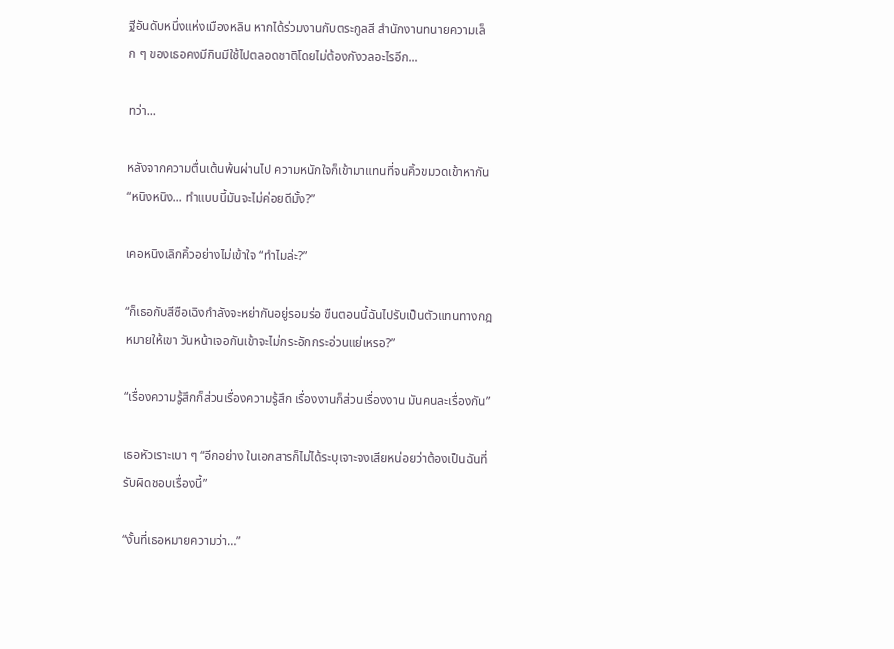ฐีอันดับหนึ่งแห่งเมืองหลิน หากได้ร่วมงานกับตระกูลสี สำนักงานทนายความเล็ก ๆ ของเธอคงมีกินมีใช้ไปตลอดชาติโดยไม่ต้องกังวลอะไรอีก...

ทว่า...

หลังจากความตื่นเต้นพ้นผ่านไป ความหนักใจก็เข้ามาแทนที่จนคิ้วขมวดเข้าหากัน “หนิงหนิง... ทำแบบนี้มันจะไม่ค่อยดีมั้ง?”

เคอหนิงเลิกคิ้วอย่างไม่เข้าใจ “ทำไมล่ะ?”

“ก็เธอกับสีซือเฉิงกำลังจะหย่ากันอยู่รอมร่อ ขืนตอนนี้ฉันไปรับเป็นตัวแทนทางกฎหมายให้เขา วันหน้าเจอกันเข้าจะไม่กระอักกระอ่วนแย่เหรอ?”

“เรื่องความรู้สึกก็ส่วนเรื่องความรู้สึก เรื่องงานก็ส่วนเรื่องงาน มันคนละเรื่องกัน”

เธอหัวเราะเบา ๆ “อีกอย่าง ในเอกสารก็ไม่ได้ระบุเจาะจงเสียหน่อยว่าต้องเป็นฉันที่รับผิดชอบเรื่องนี้”

“งั้นที่เธอหมายความว่า…”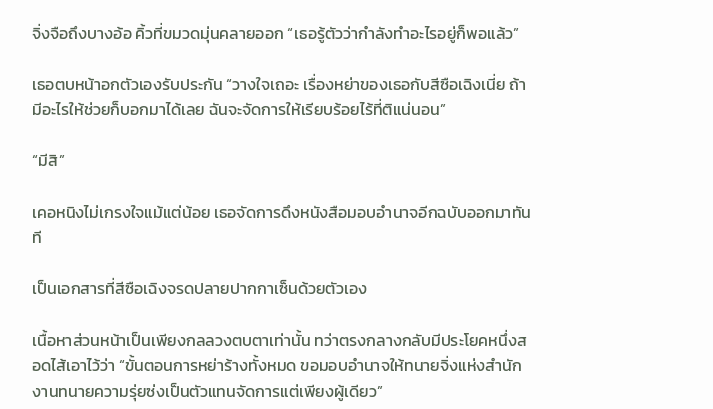จิ่งจือถึงบางอ้อ คิ้วที่ขมวดมุ่นคลายออก “เธอรู้ตัวว่ากำลังทำอะไรอยู่ก็พอแล้ว”

เธอตบหน้าอกตัวเองรับประกัน “วางใจเถอะ เรื่องหย่าของเธอกับสีซือเฉิงเนี่ย ถ้ามีอะไรให้ช่วยก็บอกมาได้เลย ฉันจะจัดการให้เรียบร้อยไร้ที่ติแน่นอน”

“มีสิ”

เคอหนิงไม่เกรงใจแม้แต่น้อย เธอจัดการดึงหนังสือมอบอำนาจอีกฉบับออกมาทันที

เป็นเอกสารที่สีซือเฉิงจรดปลายปากกาเซ็นด้วยตัวเอง

เนื้อหาส่วนหน้าเป็นเพียงกลลวงตบตาเท่านั้น ทว่าตรงกลางกลับมีประโยคหนึ่งสอดไส้เอาไว้ว่า “ขั้นตอนการหย่าร้างทั้งหมด ขอมอบอำนาจให้ทนายจิ่งแห่งสำนักงานทนายความรุ่ยซ่งเป็นตัวแทนจัดการแต่เพียงผู้เดียว”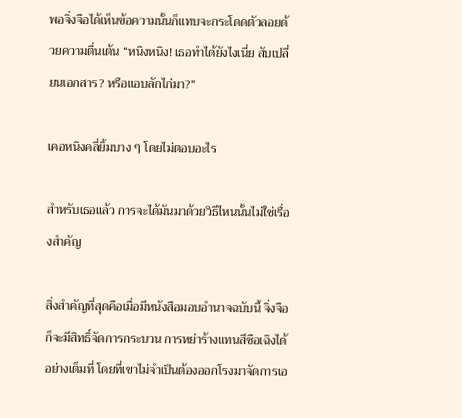พอจิ่งจือได้เห็นข้อความนั้นก็แทบจะกระโดดตัวลอยด้วยความตื่นเต้น “หนิงหนิง! เธอทำได้ยังไงเนี่ย สับเปลี่ยนเอกสาร? หรือแอบลักไก่มา?”

เคอหนิงคลี่ยิ้มบาง ๆ โดยไม่ตอบอะไร

สำหรับเธอแล้ว การจะได้มันมาด้วยวิธีไหนนั้นไม่ใช่เรื่องสำคัญ

สิ่งสำคัญที่สุดคือเมื่อมีหนังสือมอบอำนาจฉบับนี้ จิ่งจือก็จะมีสิทธิ์จัดการกระบวน การหย่าร้างแทนสีซือเฉิงได้อย่างเต็มที่ โดยที่เขาไม่จำเป็นต้องออกโรงมาจัดการเอ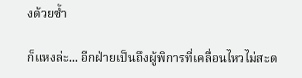งด้วยซ้ำ

ก็แหงล่ะ... อีกฝ่ายเป็นถึงผู้พิการที่เคลื่อนไหวไม่สะด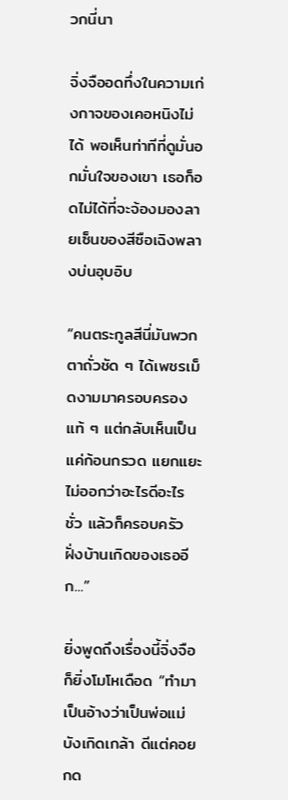วกนี่นา

จิ่งจืออดทึ่งในความเก่งกาจของเคอหนิงไม่ได้ พอเห็นท่าทีที่ดูมั่นอกมั่นใจของเขา เธอก็อดไม่ได้ที่จะจ้องมองลายเซ็นของสีซือเฉิงพลางบ่นอุบอิบ

“คนตระกูลสีนี่มันพวกตาถั่วชัด ๆ ได้เพชรเม็ดงามมาครอบครองแท้ ๆ แต่กลับเห็นเป็นแค่ก้อนกรวด แยกแยะไม่ออกว่าอะไรดีอะไรชั่ว แล้วก็ครอบครัวฝั่งบ้านเกิดของเธออีก...”

ยิ่งพูดถึงเรื่องนี้จิ่งจือก็ยิ่งโมโหเดือด “ทำมาเป็นอ้างว่าเป็นพ่อแม่บังเกิดเกล้า ดีแต่คอยกด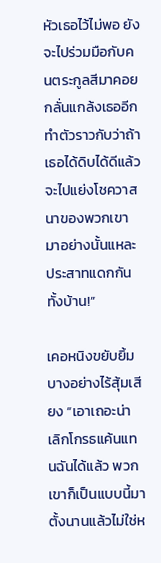หัวเธอไว้ไม่พอ ยังจะไปร่วมมือกับคนตระกูลสีมาคอยกลั่นแกล้งเธออีก ทำตัวราวกับว่าถ้าเธอได้ดิบได้ดีแล้วจะไปแย่งโชควาสนาของพวกเขามาอย่างนั้นแหละ ประสาทแดกกันทั้งบ้าน!”

เคอหนิงขยับยิ้มบางอย่างไร้สุ้มเสียง “เอาเถอะน่า เลิกโกรธแค้นแทนฉันได้แล้ว พวกเขาก็เป็นแบบนี้มาตั้งนานแล้วไม่ใช่ห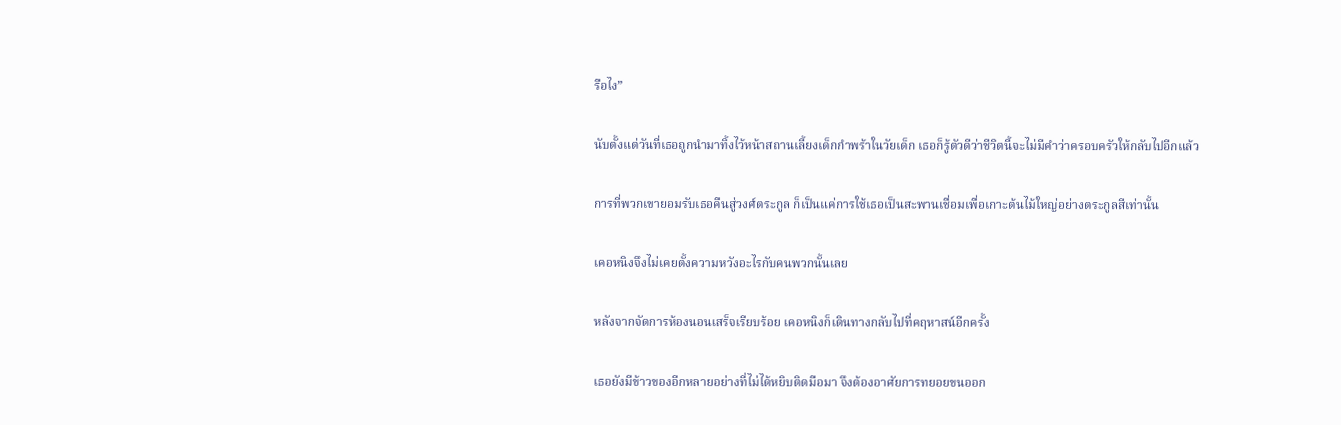รือไง”

นับตั้งแต่วันที่เธอถูกนำมาทิ้งไว้หน้าสถานเลี้ยงเด็กกำพร้าในวัยเด็ก เธอก็รู้ตัวดีว่าชีวิตนี้จะไม่มีคำว่าครอบครัวให้กลับไปอีกแล้ว

การที่พวกเขายอมรับเธอคืนสู่วงศ์ตระกูล ก็เป็นแค่การใช้เธอเป็นสะพานเชื่อมเพื่อเกาะต้นไม้ใหญ่อย่างตระกูลสีเท่านั้น

เคอหนิงจึงไม่เคยตั้งความหวังอะไรกับคนพวกนั้นเลย

หลังจากจัดการห้องนอนเสร็จเรียบร้อย เคอหนิงก็เดินทางกลับไปที่คฤหาสน์อีกครั้ง

เธอยังมีข้าวของอีกหลายอย่างที่ไม่ได้หยิบติดมือมา จึงต้องอาศัยการทยอยขนออก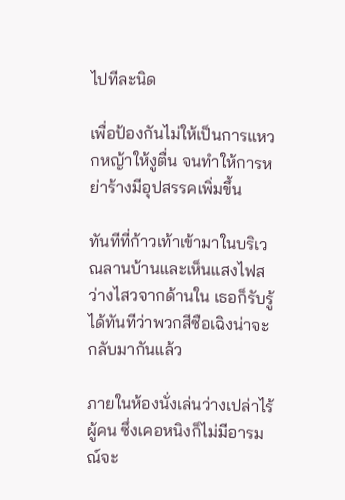ไปทีละนิด

เพื่อป้องกันไม่ให้เป็นการแหวกหญ้าให้งูตื่น จนทำให้การหย่าร้างมีอุปสรรคเพิ่มขึ้น

ทันทีที่ก้าวเท้าเข้ามาในบริเวณลานบ้านและเห็นแสงไฟสว่างไสวจากด้านใน เธอก็รับรู้ได้ทันทีว่าพวกสีซือเฉิงน่าจะกลับมากันแล้ว

ภายในห้องนั่งเล่นว่างเปล่าไร้ผู้คน ซึ่งเคอหนิงก็ไม่มีอารมณ์จะ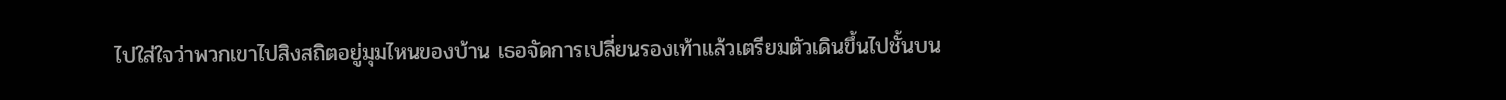ไปใส่ใจว่าพวกเขาไปสิงสถิตอยู่มุมไหนของบ้าน เธอจัดการเปลี่ยนรองเท้าแล้วเตรียมตัวเดินขึ้นไปชั้นบน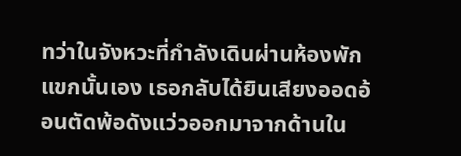ทว่าในจังหวะที่กำลังเดินผ่านห้องพักแขกนั้นเอง เธอกลับได้ยินเสียงออดอ้อนตัดพ้อดังแว่วออกมาจากด้านใน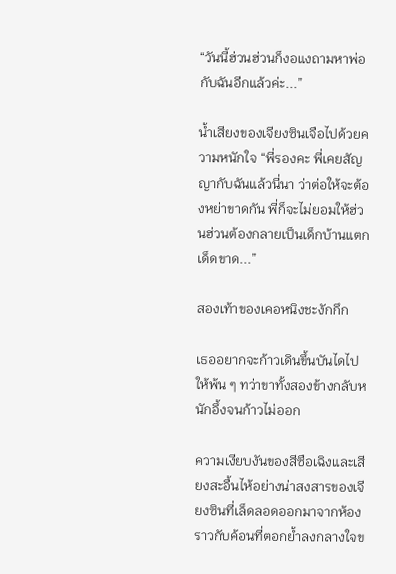“วันนี้ฮ่วนฮ่วนก็งอแงถามหาพ่อกับฉันอีกแล้วค่ะ...”

น้ำเสียงของเจียงซินเจือไปด้วยความหนักใจ “พี่รองคะ พี่เคยสัญญากับฉันแล้วนี่นา ว่าต่อให้จะต้องหย่าขาดกัน พี่ก็จะไม่ยอมให้ฮ่วนฮ่วนต้องกลายเป็นเด็กบ้านแตกเด็ดขาด...”

สองเท้าของเคอหนิงชะงักกึก

เธออยากจะก้าวเดินขึ้นบันไดไปให้พ้น ๆ ทว่าขาทั้งสองข้างกลับหนักอึ้งจนก้าวไม่ออก

ความเงียบงันของสีซือเฉิงและเสียงสะอื้นไห้อย่างน่าสงสารของเจียงซินที่เล็ดลอดออกมาจากห้อง ราวกับค้อนที่ตอกย้ำลงกลางใจข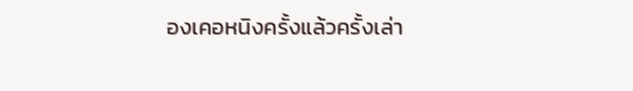องเคอหนิงครั้งแล้วครั้งเล่า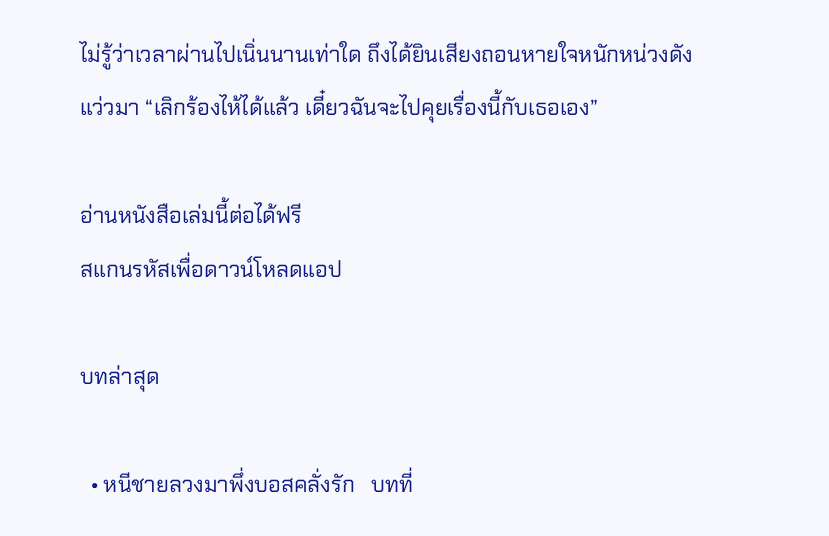ไม่รู้ว่าเวลาผ่านไปเนิ่นนานเท่าใด ถึงได้ยินเสียงถอนหายใจหนักหน่วงดังแว่วมา “เลิกร้องไห้ได้แล้ว เดี๋ยวฉันจะไปคุยเรื่องนี้กับเธอเอง”

อ่านหนังสือเล่มนี้ต่อได้ฟรี
สแกนรหัสเพื่อดาวน์โหลดแอป

บทล่าสุด

  • หนีชายลวงมาพึ่งบอสคลั่งรัก   บทที่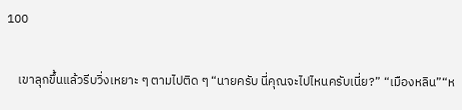100

    เขาลุกขึ้นแล้วรีบวิ่งเหยาะ ๆ ตามไปติด ๆ “นายครับ นี่คุณจะไปไหนครับเนี่ย?” “เมืองหลิน”“ห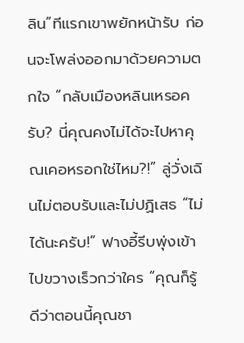ลิน”ทีแรกเขาพยักหน้ารับ ก่อนจะโพล่งออกมาด้วยความตกใจ “กลับเมืองหลินเหรอครับ? นี่คุณคงไม่ได้จะไปหาคุณเคอหรอกใช่ไหม?!” ลู่วั่งเฉินไม่ตอบรับและไม่ปฏิเสธ “ไม่ได้นะครับ!” ฟางอี้รีบพุ่งเข้าไปขวางเร็วกว่าใคร “คุณก็รู้ดีว่าตอนนี้คุณชา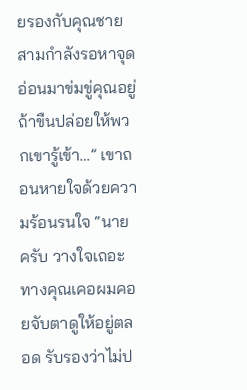ยรองกับคุณชายสามกำลังรอหาจุดอ่อนมาข่มขู่คุณอยู่ ถ้าขืนปล่อยให้พวกเขารู้เข้า…” เขาถอนหายใจด้วยความร้อนรนใจ “นายครับ วางใจเถอะ ทางคุณเคอผมคอยจับตาดูให้อยู่ตลอด รับรองว่าไม่ป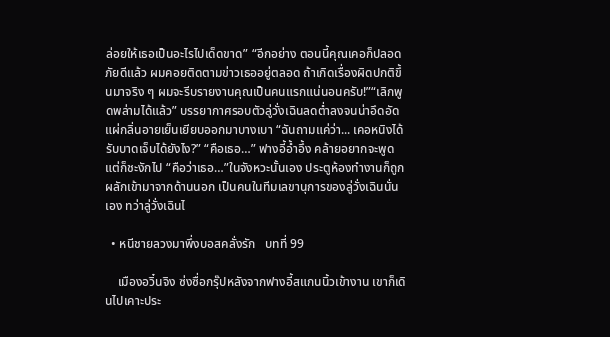ล่อยให้เธอเป็นอะไรไปเด็ดขาด” “อีกอย่าง ตอนนี้คุณเคอก็ปลอดภัยดีแล้ว ผมคอยติดตามข่าวเธออยู่ตลอด ถ้าเกิดเรื่องผิดปกติขึ้นมาจริง ๆ ผมจะรีบรายงานคุณเป็นคนแรกแน่นอนครับ!”“เลิกพูดพล่ามได้แล้ว” บรรยากาศรอบตัวลู่วั่งเฉินลดต่ำลงจนน่าอึดอัด แผ่กลิ่นอายเย็นเยียบออกมาบางเบา “ฉันถามแค่ว่า... เคอหนิงได้รับบาดเจ็บได้ยังไง?” “คือเธอ…” ฟางอี้อ้ำอึ้ง คล้ายอยากจะพูดแต่ก็ชะงักไป “คือว่าเธอ…”ในจังหวะนั้นเอง ประตูห้องทำงานก็ถูกผลักเข้ามาจากด้านนอก เป็นคนในทีมเลขานุการของลู่วั่งเฉินนั่นเอง ทว่าลู่วั่งเฉินไ

  • หนีชายลวงมาพึ่งบอสคลั่งรัก   บทที่ 99

    เมืองอวิ๋นจิง ซ่งซื่อกรุ๊ปหลังจากฟางอี้สแกนนิ้วเข้างาน เขาก็เดินไปเคาะประ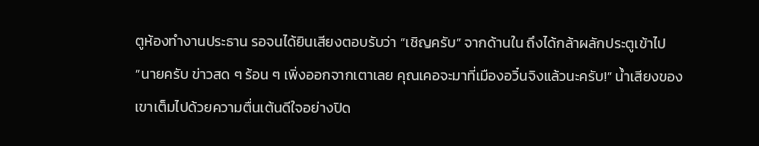ตูห้องทำงานประธาน รอจนได้ยินเสียงตอบรับว่า “เชิญครับ” จากด้านใน ถึงได้กล้าผลักประตูเข้าไป “นายครับ ข่าวสด ๆ ร้อน ๆ เพิ่งออกจากเตาเลย คุณเคอจะมาที่เมืองอวิ๋นจิงแล้วนะครับ!” น้ำเสียงของเขาเต็มไปด้วยความตื่นเต้นดีใจอย่างปิด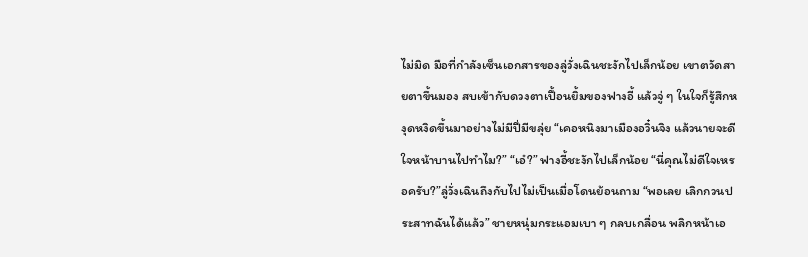ไม่มิด มือที่กำลังเซ็นเอกสารของลู่วั่งเฉินชะงักไปเล็กน้อย เขาตวัดสายตาขึ้นมอง สบเข้ากับดวงตาเปื้อนยิ้มของฟางอี้ แล้วจู่ ๆ ในใจก็รู้สึกหงุดหงิดขึ้นมาอย่างไม่มีปี่มีขลุ่ย “เคอหนิงมาเมืองอวิ๋นจิง แล้วนายจะดีใจหน้าบานไปทำไม?” “เอ๋?” ฟางอี้ชะงักไปเล็กน้อย “นี่คุณไม่ดีใจเหรอครับ?”ลู่วั่งเฉินถึงกับไปไม่เป็นเมื่อโดนย้อนถาม “พอเลย เลิกกวนประสาทฉันได้แล้ว” ชายหนุ่มกระแอมเบา ๆ กลบเกลื่อน พลิกหน้าเอ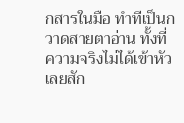กสารในมือ ทำทีเป็นกวาดสายตาอ่าน ทั้งที่ความจริงไม่ได้เข้าหัวเลยสัก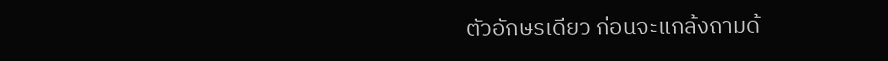ตัวอักษรเดียว ก่อนจะแกล้งถามด้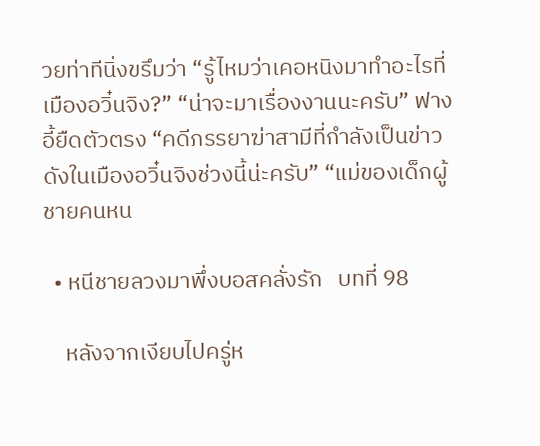วยท่าทีนิ่งขรึมว่า “รู้ไหมว่าเคอหนิงมาทำอะไรที่เมืองอวิ๋นจิง?” “น่าจะมาเรื่องงานนะครับ” ฟางอี้ยืดตัวตรง “คดีภรรยาฆ่าสามีที่กำลังเป็นข่าวดังในเมืองอวิ๋นจิงช่วงนี้น่ะครับ” “แม่ของเด็กผู้ชายคนหน

  • หนีชายลวงมาพึ่งบอสคลั่งรัก   บทที่ 98

    หลังจากเงียบไปครู่ห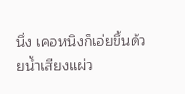นึ่ง เคอหนิงก็เอ่ยขึ้นด้วยน้ำเสียงแผ่ว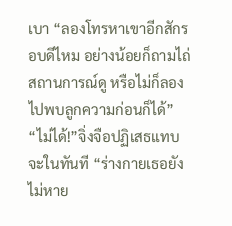เบา “ลองโทรหาเขาอีกสักรอบดีไหม อย่างน้อยก็ถามไถ่สถานการณ์ดู หรือไม่ก็ลองไปพบลูกความก่อนก็ได้” “ไม่ได้!”จิ่งจือปฏิเสธแทบจะในทันที “ร่างกายเธอยังไม่หาย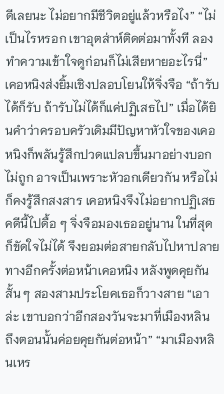ดีเลยนะ ไม่อยากมีชีวิตอยู่แล้วหรือไง” “ไม่เป็นไรหรอก เขาอุตส่าห์ติดต่อมาทั้งที ลองทำความเข้าใจดูก่อนก็ไม่เสียหายอะไรนี่” เคอหนิงส่งยิ้มเชิงปลอบโยนให้จิ่งจือ “ถ้ารับได้ก็รับ ถ้ารับไม่ได้ก็แค่ปฏิเสธไป” เมื่อได้ยินคำว่าครอบครัวเดิมมีปัญหาหัวใจของเคอหนิงก็พลันรู้สึกปวดแปลบขึ้นมาอย่างบอกไม่ถูก อาจเป็นเพราะหัวอกเดียวกัน หรือไม่ก็คงรู้สึกสงสาร เคอหนิงจึงไม่อยากปฏิเสธคดีนี้ไปดื้อ ๆ จิ่งจือมองเธออยู่นาน ในที่สุดก็ขัดใจไม่ได้ จึงยอมต่อสายกลับไปหาปลายทางอีกครั้งต่อหน้าเคอหนิง หลังพูดคุยกันสั้น ๆ สองสามประโยคเธอก็วางสาย “เอาล่ะ เขาบอกว่าอีกสองวันจะมาที่เมืองหลิน ถึงตอนนั้นค่อยคุยกันต่อหน้า” “มาเมืองหลินเหร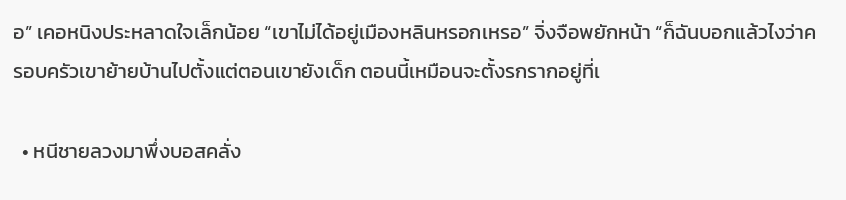อ” เคอหนิงประหลาดใจเล็กน้อย “เขาไม่ได้อยู่เมืองหลินหรอกเหรอ” จิ่งจือพยักหน้า “ก็ฉันบอกแล้วไงว่าครอบครัวเขาย้ายบ้านไปตั้งแต่ตอนเขายังเด็ก ตอนนี้เหมือนจะตั้งรกรากอยู่ที่เ

  • หนีชายลวงมาพึ่งบอสคลั่ง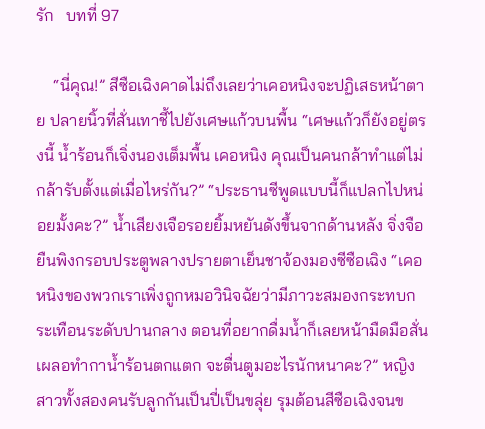รัก   บทที่ 97

    “นี่คุณ!” สีซือเฉิงคาดไม่ถึงเลยว่าเคอหนิงจะปฏิเสธหน้าตาย ปลายนิ้วที่สั่นเทาชี้ไปยังเศษแก้วบนพื้น “เศษแก้วก็ยังอยู่ตรงนี้ น้ำร้อนก็เจิ่งนองเต็มพื้น เคอหนิง คุณเป็นคนกล้าทำแต่ไม่กล้ารับตั้งแต่เมื่อไหร่กัน?” “ประธานซีพูดแบบนี้ก็แปลกไปหน่อยมั้งคะ?” น้ำเสียงเจือรอยยิ้มหยันดังขึ้นจากด้านหลัง จิ่งจือยืนพิงกรอบประตูพลางปรายตาเย็นชาจ้องมองซีซือเฉิง “เคอหนิงของพวกเราเพิ่งถูกหมอวินิจฉัยว่ามีภาวะสมองกระทบกระเทือนระดับปานกลาง ตอนที่อยากดื่มน้ำก็เลยหน้ามืดมือสั่น เผลอทำกาน้ำร้อนตกแตก จะตื่นตูมอะไรนักหนาคะ?” หญิงสาวทั้งสองคนรับลูกกันเป็นปี่เป็นขลุ่ย รุมต้อนสีซือเฉิงจนข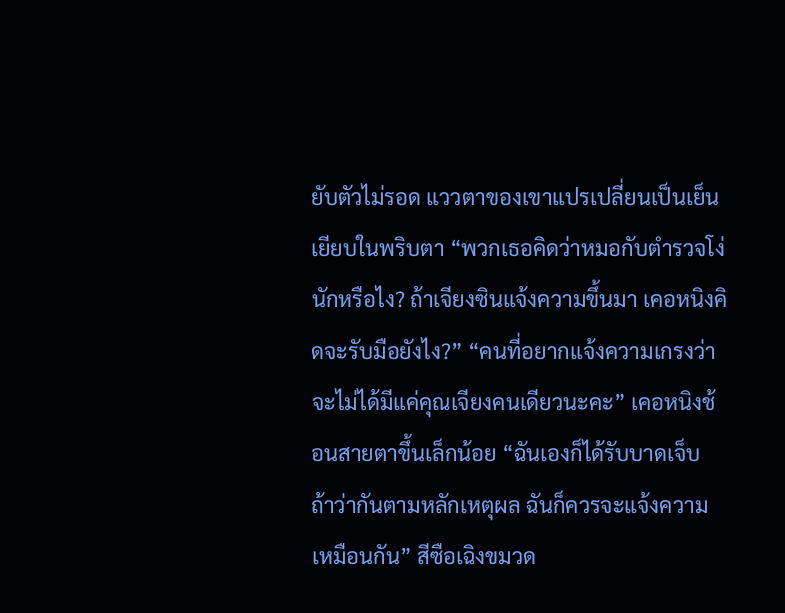ยับตัวไม่รอด แววตาของเขาแปรเปลี่ยนเป็นเย็นเยียบในพริบตา “พวกเธอคิดว่าหมอกับตำรวจโง่นักหรือไง? ถ้าเจียงซินแจ้งความขึ้นมา เคอหนิงคิดจะรับมือยังไง?” “คนที่อยากแจ้งความเกรงว่าจะไม่ได้มีแค่คุณเจียงคนเดียวนะคะ” เคอหนิงช้อนสายตาขึ้นเล็กน้อย “ฉันเองก็ได้รับบาดเจ็บ ถ้าว่ากันตามหลักเหตุผล ฉันก็ควรจะแจ้งความเหมือนกัน” สีซือเฉิงขมวด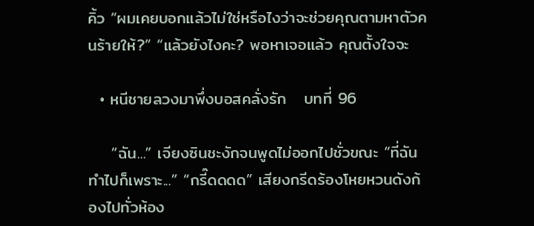คิ้ว “ผมเคยบอกแล้วไม่ใช่หรือไงว่าจะช่วยคุณตามหาตัวคนร้ายให้?” “แล้วยังไงคะ? พอหาเจอแล้ว คุณตั้งใจจะ

  • หนีชายลวงมาพึ่งบอสคลั่งรัก   บทที่ 96

    “ฉัน...” เจียงซินชะงักจนพูดไม่ออกไปชั่วขณะ “ที่ฉันทำไปก็เพราะ...” “กรี๊ดดดด” เสียงกรีดร้องโหยหวนดังก้องไปทั่วห้อง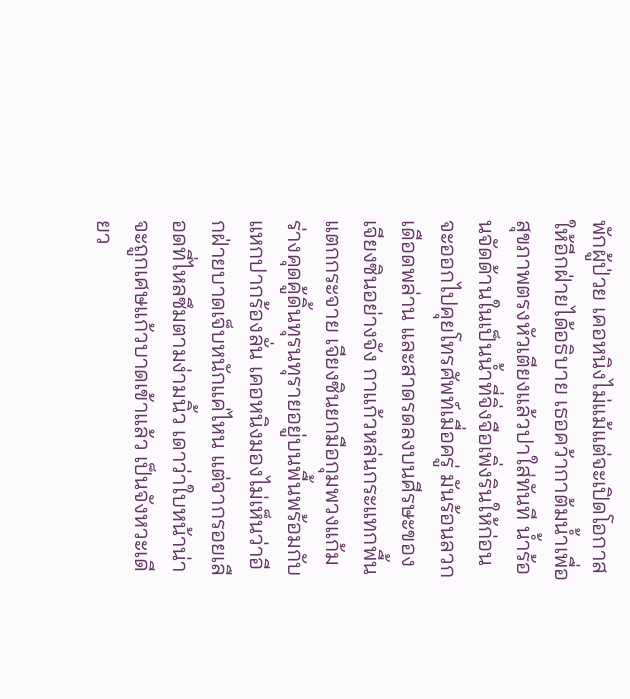พักผู้ป่วย เคอหนิงไม่แม้แต่จะเปิดโอกาสให้อีกฝ่ายได้อธิบาย เธอคว้ากาต้มน้ำเพื่อสุขภาพตรงหัวเตียงแล้วปาใส่ทันที น้ำร้อนจัดด้านในเป็นน้ำที่จิ่งจือเพิ่งรินให้ก่อนจะออกไปคุยโทรศัพท์เมื่อครู่ มันร้อนลวกเดือดพล่าน และสาดรดลงบนศีรษะของเจียงซินอย่างจัง กาแก้วหล่นกระแทกพื้นแตกกระจาย เจียงซินยกมือกุมพวงแก้ม ร่างคุดคู้ดิ้นทุรนทุรายอยู่บนพื้นพร้อมกับแหกปากร้องลั่น เคอหนิงมองไม่เห็นว่าอีกฝ่ายบาดเจ็บหนักแค่ไหน แต่จากรอยเลือดที่ไหลซึมตามง่ามนิ้ว เดาว่าใบหน้าน่าจะถูกเศษแก้วบาดเข้าแล้ว เป็นจังหวะเดียว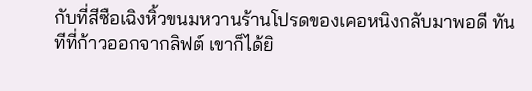กับที่สีซือเฉิงหิ้วขนมหวานร้านโปรดของเคอหนิงกลับมาพอดี ทันทีที่ก้าวออกจากลิฟต์ เขาก็ได้ยิ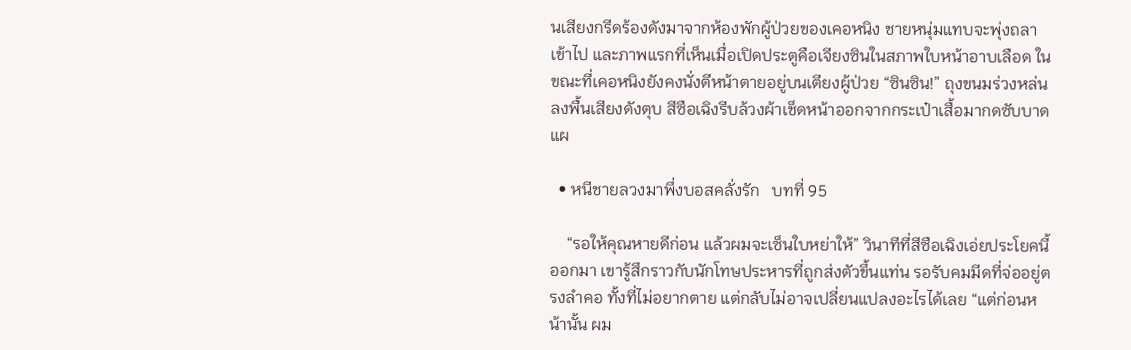นเสียงกรีดร้องดังมาจากห้องพักผู้ป่วยของเคอหนิง ชายหนุ่มแทบจะพุ่งถลาเข้าไป และภาพแรกที่เห็นเมื่อเปิดประตูคือเจียงซินในสภาพใบหน้าอาบเลือด ในขณะที่เคอหนิงยังคงนั่งตีหน้าตายอยู่บนเตียงผู้ป่วย “ซินซิน!” ถุงขนมร่วงหล่นลงพื้นเสียงดังตุบ สีซือเฉิงรีบล้วงผ้าเช็ดหน้าออกจากกระเป๋าเสื้อมากดซับบาดแผ

  • หนีชายลวงมาพึ่งบอสคลั่งรัก   บทที่ 95

    “รอให้คุณหายดีก่อน แล้วผมจะเซ็นใบหย่าให้” วินาทีที่สีซือเฉิงเอ่ยประโยคนี้ออกมา เขารู้สึกราวกับนักโทษประหารที่ถูกส่งตัวขึ้นแท่น รอรับคมมีดที่จ่ออยู่ตรงลำคอ ทั้งที่ไม่อยากตาย แต่กลับไม่อาจเปลี่ยนแปลงอะไรได้เลย “แต่ก่อนหน้านั้น ผม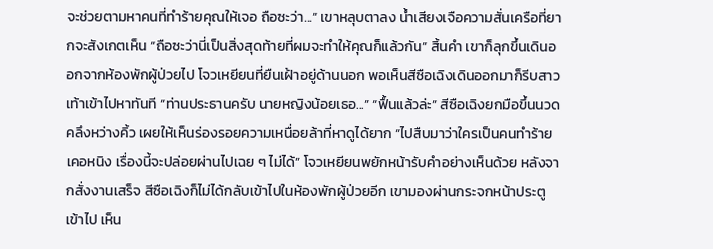จะช่วยตามหาคนที่ทำร้ายคุณให้เจอ ถือซะว่า...” เขาหลุบตาลง น้ำเสียงเจือความสั่นเครือที่ยากจะสังเกตเห็น “ถือซะว่านี่เป็นสิ่งสุดท้ายที่ผมจะทำให้คุณก็แล้วกัน” สิ้นคำ เขาก็ลุกขึ้นเดินออกจากห้องพักผู้ป่วยไป โจวเหยียนที่ยืนเฝ้าอยู่ด้านนอก พอเห็นสีซือเฉิงเดินออกมาก็รีบสาวเท้าเข้าไปหาทันที “ท่านประธานครับ นายหญิงน้อยเธอ...” “ฟื้นแล้วล่ะ” สีซือเฉิงยกมือขึ้นนวดคลึงหว่างคิ้ว เผยให้เห็นร่องรอยความเหนื่อยล้าที่หาดูได้ยาก “ไปสืบมาว่าใครเป็นคนทำร้ายเคอหนิง เรื่องนี้จะปล่อยผ่านไปเฉย ๆ ไม่ได้” โจวเหยียนพยักหน้ารับคำอย่างเห็นด้วย หลังจากสั่งงานเสร็จ สีซือเฉิงก็ไม่ได้กลับเข้าไปในห้องพักผู้ป่วยอีก เขามองผ่านกระจกหน้าประตูเข้าไป เห็น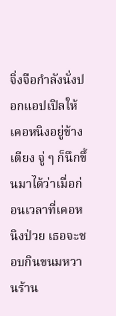จิ่งจือกำลังนั่งปอกแอปเปิลให้เคอหนิงอยู่ข้างเตียง จู่ ๆ ก็นึกขึ้นมาได้ว่าเมื่อก่อนเวลาที่เคอหนิงป่วย เธอจะชอบกินขนมหวานร้าน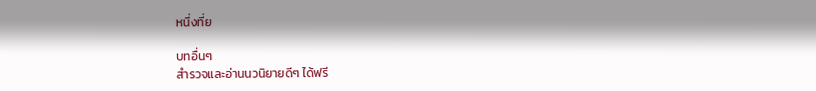หนึ่งที่ย

บทอื่นๆ
สำรวจและอ่านนวนิยายดีๆ ได้ฟรี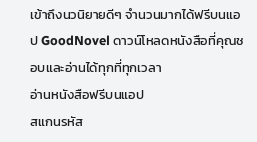เข้าถึงนวนิยายดีๆ จำนวนมากได้ฟรีบนแอป GoodNovel ดาวน์โหลดหนังสือที่คุณชอบและอ่านได้ทุกที่ทุกเวลา
อ่านหนังสือฟรีบนแอป
สแกนรหัส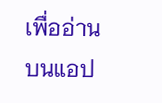เพื่ออ่านบนแอป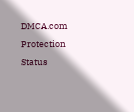DMCA.com Protection Status